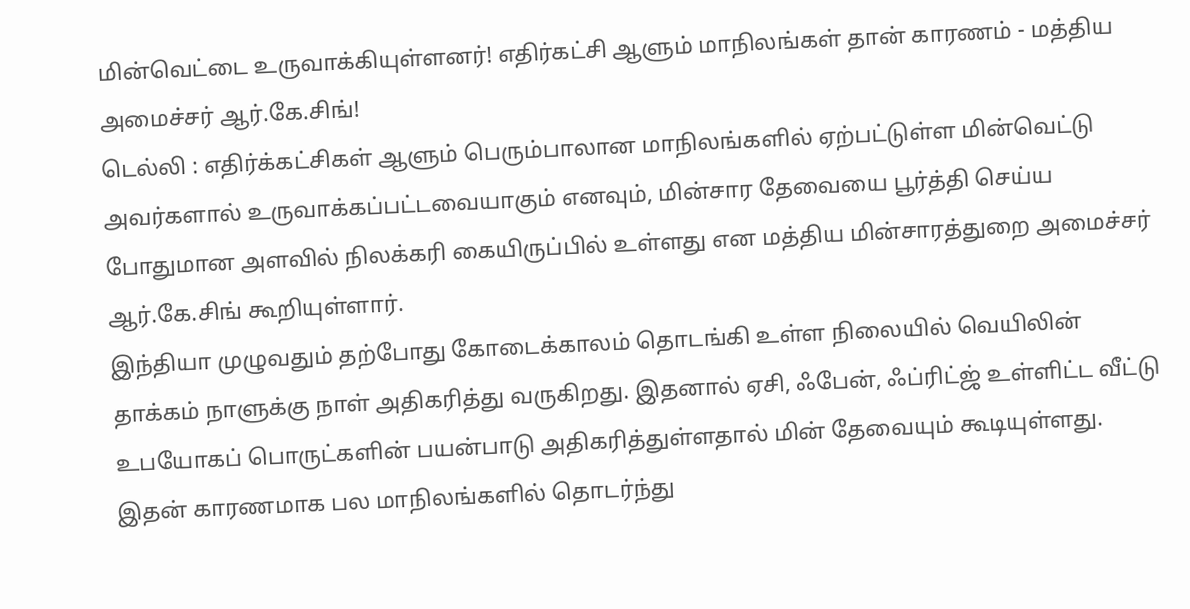மின்வெட்டை உருவாக்கியுள்ளனர்! எதிர்கட்சி ஆளும் மாநிலங்கள் தான் காரணம் - மத்திய அமைச்சர் ஆர்.கே.சிங்!
டெல்லி : எதிர்க்கட்சிகள் ஆளும் பெரும்பாலான மாநிலங்களில் ஏற்பட்டுள்ள மின்வெட்டு அவர்களால் உருவாக்கப்பட்டவையாகும் எனவும், மின்சார தேவையை பூர்த்தி செய்ய போதுமான அளவில் நிலக்கரி கையிருப்பில் உள்ளது என மத்திய மின்சாரத்துறை அமைச்சர் ஆர்.கே.சிங் கூறியுள்ளார்.
இந்தியா முழுவதும் தற்போது கோடைக்காலம் தொடங்கி உள்ள நிலையில் வெயிலின் தாக்கம் நாளுக்கு நாள் அதிகரித்து வருகிறது. இதனால் ஏசி, ஃபேன், ஃப்ரிட்ஜ் உள்ளிட்ட வீட்டு உபயோகப் பொருட்களின் பயன்பாடு அதிகரித்துள்ளதால் மின் தேவையும் கூடியுள்ளது.
இதன் காரணமாக பல மாநிலங்களில் தொடர்ந்து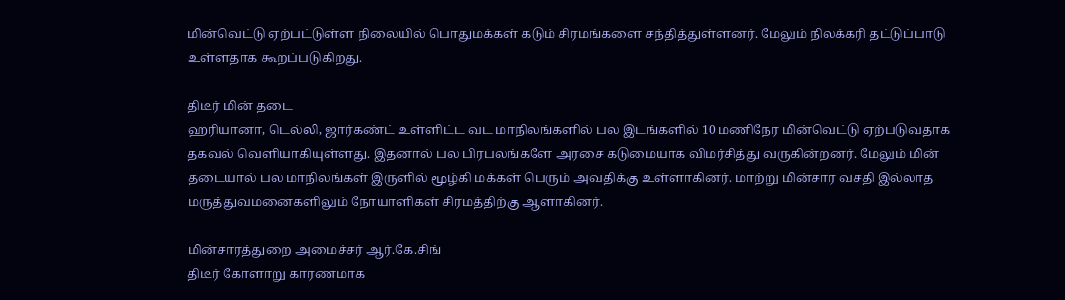மின்வெட்டு ஏற்பட்டுள்ள நிலையில் பொதுமக்கள் கடும் சிரமங்களை சந்தித்துள்ளனர். மேலும் நிலக்கரி தட்டுப்பாடு உள்ளதாக கூறப்படுகிறது.

திடீர் மின் தடை
ஹரியானா, டெல்லி, ஜார்கண்ட் உள்ளிட்ட வட மாநிலங்களில் பல இடங்களில் 10 மணிநேர மின்வெட்டு ஏற்படுவதாக தகவல் வெளியாகியுள்ளது. இதனால் பல பிரபலங்களே அரசை கடுமையாக விமர்சித்து வருகின்றனர். மேலும் மின் தடையால் பல மாநிலங்கள் இருளில் மூழ்கி மக்கள் பெரும் அவதிக்கு உள்ளாகினர். மாற்று மின்சார வசதி இல்லாத மருத்துவமனைகளிலும் நோயாளிகள் சிரமத்திற்கு ஆளாகினர்.

மின்சாரத்துறை அமைச்சர் ஆர்.கே.சிங்
திடீர் கோளாறு காரணமாக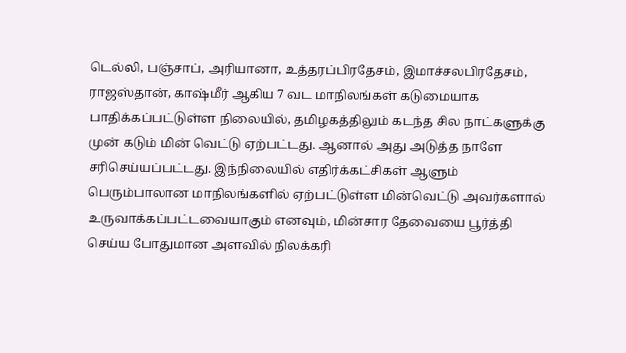டெல்லி, பஞ்சாப், அரியானா, உத்தரப்பிரதேசம், இமாச்சலபிரதேசம், ராஜஸ்தான், காஷ்மீர் ஆகிய 7 வட மாநிலங்கள் கடுமையாக பாதிக்கப்பட்டுள்ள நிலையில், தமிழகத்திலும் கடந்த சில நாட்களுக்கு முன் கடும் மின் வெட்டு ஏற்பட்டது. ஆனால் அது அடுத்த நாளே சரிசெய்யப்பட்டது. இந்நிலையில் எதிர்க்கட்சிகள் ஆளும் பெரும்பாலான மாநிலங்களில் ஏற்பட்டுள்ள மின்வெட்டு அவர்களால் உருவாக்கப்பட்டவையாகும் எனவும், மின்சார தேவையை பூர்த்தி செய்ய போதுமான அளவில் நிலக்கரி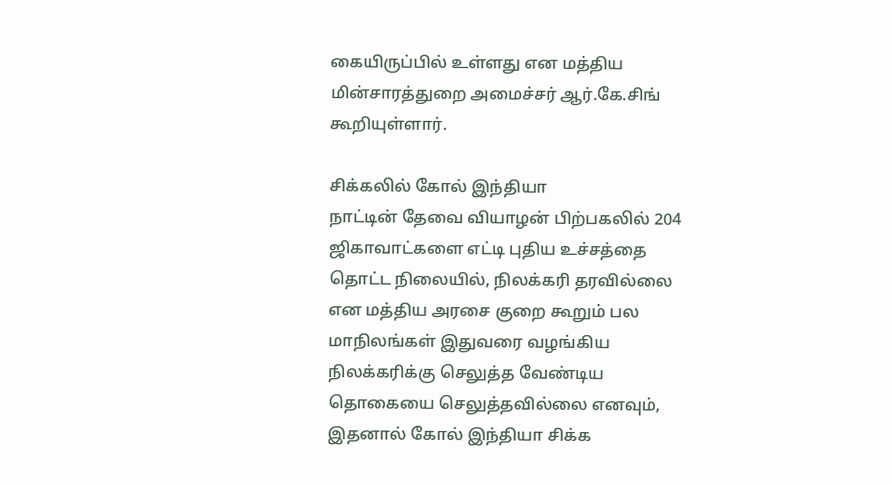கையிருப்பில் உள்ளது என மத்திய மின்சாரத்துறை அமைச்சர் ஆர்.கே.சிங் கூறியுள்ளார்.

சிக்கலில் கோல் இந்தியா
நாட்டின் தேவை வியாழன் பிற்பகலில் 204 ஜிகாவாட்களை எட்டி புதிய உச்சத்தை தொட்ட நிலையில், நிலக்கரி தரவில்லை என மத்திய அரசை குறை கூறும் பல மாநிலங்கள் இதுவரை வழங்கிய நிலக்கரிக்கு செலுத்த வேண்டிய தொகையை செலுத்தவில்லை எனவும், இதனால் கோல் இந்தியா சிக்க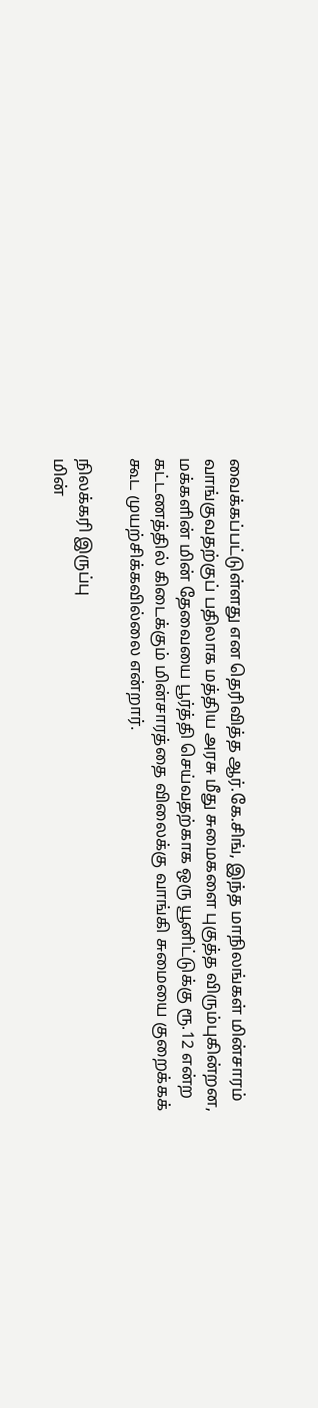வைக்கப்பட்டுள்ளது என தெரிவித்த ஆர்.கே.சிங், இந்த மாநிலங்கள் மின்சாரம் வாங்குவதற்குப் பதிலாக மத்திய அரசு மீது சுமைகளை புகுத்த விரும்புகின்றன, மக்களின் மின் தேவையை பூர்த்தி செய்வதற்காக ஒரு யூனிட்டுக்கு ரூ.12 என்ற கட்டணத்தில் கிடைக்கும் மின்சாரத்தை விலைக்கு வாங்கி சுமையை குறைக்கக் கூட முயற்சிக்கவில்லை என்றார்.

நிலக்கரி இருப்பு
மின்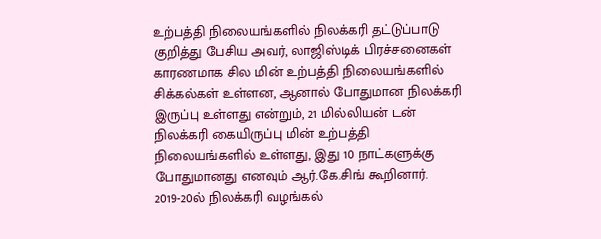உற்பத்தி நிலையங்களில் நிலக்கரி தட்டுப்பாடு குறித்து பேசிய அவர், லாஜிஸ்டிக் பிரச்சனைகள் காரணமாக சில மின் உற்பத்தி நிலையங்களில் சிக்கல்கள் உள்ளன, ஆனால் போதுமான நிலக்கரி இருப்பு உள்ளது என்றும், 21 மில்லியன் டன் நிலக்கரி கையிருப்பு மின் உற்பத்தி நிலையங்களில் உள்ளது, இது 10 நாட்களுக்கு போதுமானது எனவும் ஆர்.கே.சிங் கூறினார். 2019-20ல் நிலக்கரி வழங்கல்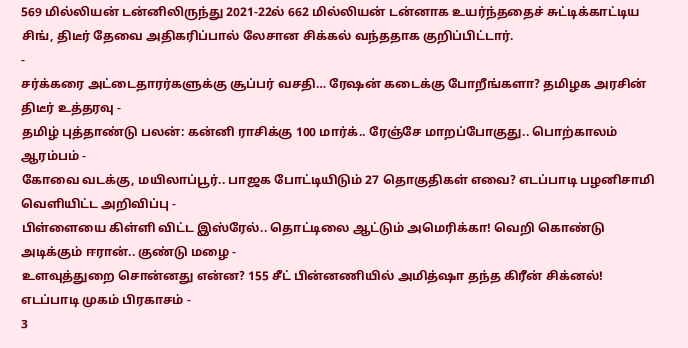569 மில்லியன் டன்னிலிருந்து 2021-22ல் 662 மில்லியன் டன்னாக உயர்ந்ததைச் சுட்டிக்காட்டிய சிங், திடீர் தேவை அதிகரிப்பால் லேசான சிக்கல் வந்ததாக குறிப்பிட்டார்.
-
சர்க்கரை அட்டைதாரர்களுக்கு சூப்பர் வசதி… ரேஷன் கடைக்கு போறீங்களா? தமிழக அரசின் திடீர் உத்தரவு -
தமிழ் புத்தாண்டு பலன்: கன்னி ராசிக்கு 100 மார்க்.. ரேஞ்சே மாறப்போகுது.. பொற்காலம் ஆரம்பம் -
கோவை வடக்கு, மயிலாப்பூர்.. பாஜக போட்டியிடும் 27 தொகுதிகள் எவை? எடப்பாடி பழனிசாமி வெளியிட்ட அறிவிப்பு -
பிள்ளையை கிள்ளி விட்ட இஸ்ரேல்.. தொட்டிலை ஆட்டும் அமெரிக்கா! வெறி கொண்டு அடிக்கும் ஈரான்.. குண்டு மழை -
உளவுத்துறை சொன்னது என்ன? 155 சீட் பின்னணியில் அமித்ஷா தந்த கிரீன் சிக்னல்! எடப்பாடி முகம் பிரகாசம் -
3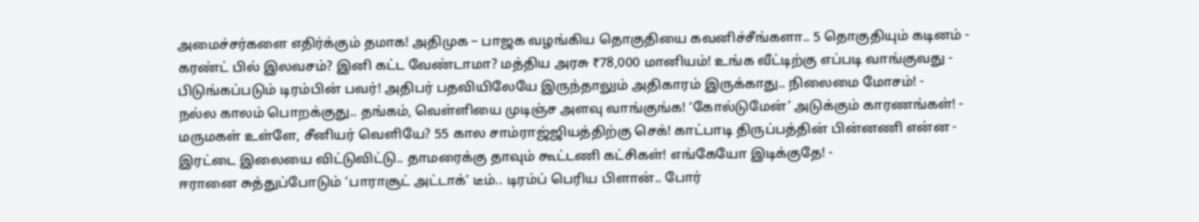அமைச்சர்களை எதிர்க்கும் தமாக! அதிமுக – பாஜக வழங்கிய தொகுதியை கவனிச்சீங்களா.. 5 தொகுதியும் கடினம் -
கரண்ட் பில் இலவசம்? இனி கட்ட வேண்டாமா? மத்திய அரசு ₹78,000 மானியம்! உங்க வீட்டிற்கு எப்படி வாங்குவது -
பிடுங்கப்படும் டிரம்பின் பவர்! அதிபர் பதவியிலேயே இருந்தாலும் அதிகாரம் இருக்காது.. நிலைமை மோசம்! -
நல்ல காலம் பொறக்குது.. தங்கம், வெள்ளியை முடிஞ்ச அளவு வாங்குங்க! ‘கோல்டுமேன்’ அடுக்கும் காரணங்கள்! -
மருமகள் உள்ளே, சீனியர் வெளியே? 55 கால சாம்ராஜ்ஜியத்திற்கு செக்! காட்பாடி திருப்பத்தின் பின்னணி என்ன -
இரட்டை இலையை விட்டுவிட்டு.. தாமரைக்கு தாவும் கூட்டணி கட்சிகள்! எங்கேயோ இடிக்குதே! -
ஈரானை சுத்துப்போடும் ‘பாராசூட் அட்டாக்’ டீம்.. டிரம்ப் பெரிய பிளான்.. போர்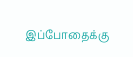இப்போதைக்கு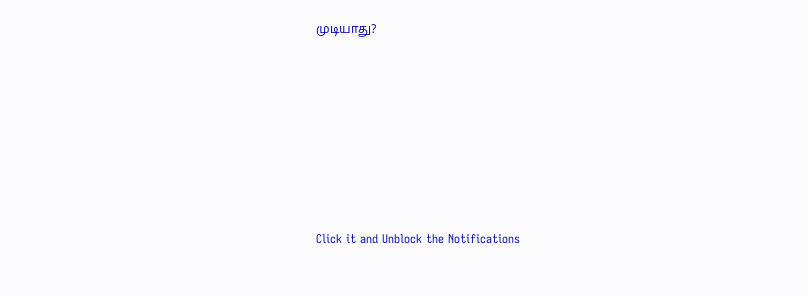முடியாது?












Click it and Unblock the Notifications